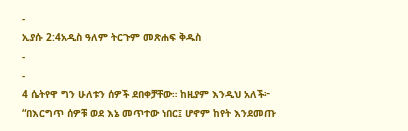-
ኢያሱ 2:4አዲስ ዓለም ትርጉም መጽሐፍ ቅዱስ
-
-
4 ሴትየዋ ግን ሁለቱን ሰዎች ደበቀቻቸው። ከዚያም እንዲህ አለች፦ “በእርግጥ ሰዎቹ ወደ እኔ መጥተው ነበር፤ ሆኖም ከየት እንደመጡ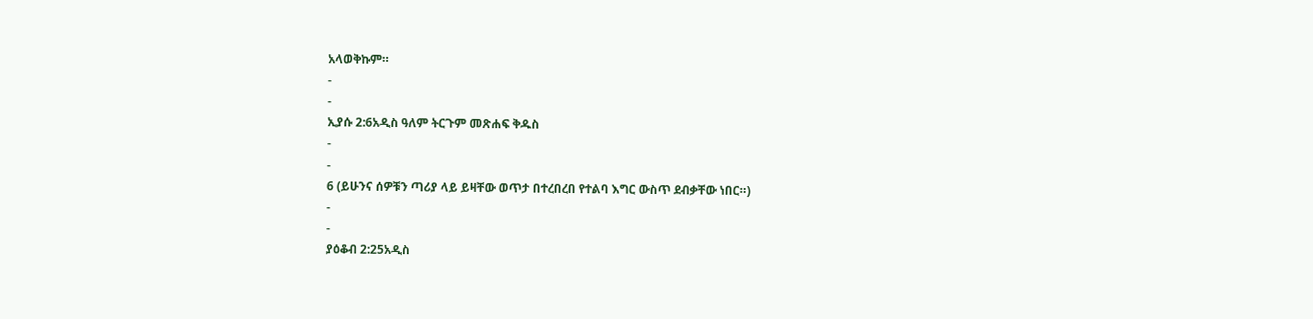አላወቅኩም።
-
-
ኢያሱ 2:6አዲስ ዓለም ትርጉም መጽሐፍ ቅዱስ
-
-
6 (ይሁንና ሰዎቹን ጣሪያ ላይ ይዛቸው ወጥታ በተረበረበ የተልባ እግር ውስጥ ደብቃቸው ነበር።)
-
-
ያዕቆብ 2:25አዲስ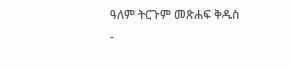ዓለም ትርጉም መጽሐፍ ቅዱስ
-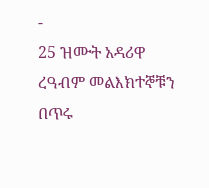-
25 ዝሙት አዳሪዋ ረዓብም መልእክተኞቹን በጥሩ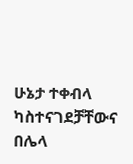ሁኔታ ተቀብላ ካስተናገደቻቸውና በሌላ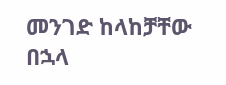መንገድ ከላከቻቸው በኋላ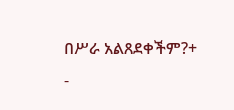በሥራ አልጸደቀችም?+
-